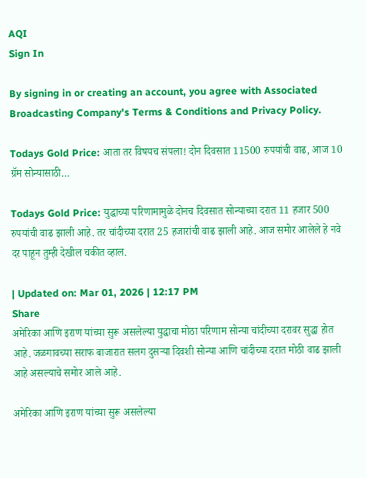AQI
Sign In

By signing in or creating an account, you agree with Associated Broadcasting Company's Terms & Conditions and Privacy Policy.

Todays Gold Price: आता तर विषयच संपला! दोन दिवसात 11500 रुपयांची वाढ, आज 10 ग्रॅम सोन्यासाठी…

Todays Gold Price: युद्धाच्या परिणामामुळे दोनच दिवसात सोन्याच्या दरात 11 हजार 500 रुपयांची वाढ झाली आहे. तर चांदीच्या दरात 25 हजारांची वाढ झाली आहे. आज समोर आलेले हे नवे दर पाहून तुम्ही देखील चकीत व्हाल.

| Updated on: Mar 01, 2026 | 12:17 PM
Share
अमेरिका आणि इराण यांच्या सुरू असलेल्या युद्धाचा मोठा परिणाम सोन्या चांदीच्या दरावर सुद्धा होत आहे. जळगावच्या सराफ बाजारात सलग दुसऱ्या दिवशी सोन्या आणि चांदीच्या दरात मोठी वाढ झाली आहे असल्याचे समोर आले आहे.

अमेरिका आणि इराण यांच्या सुरू असलेल्या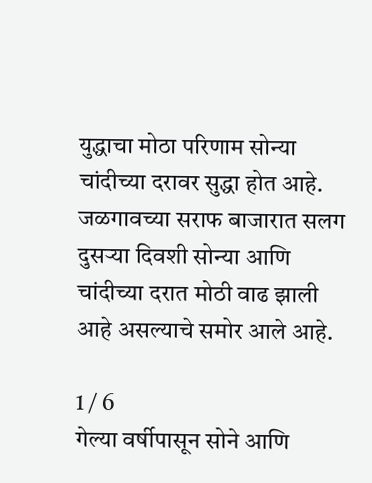युद्धाचा मोठा परिणाम सोन्या चांदीच्या दरावर सुद्धा होत आहे. जळगावच्या सराफ बाजारात सलग दुसऱ्या दिवशी सोन्या आणि चांदीच्या दरात मोठी वाढ झाली आहे असल्याचे समोर आले आहे.

1 / 6
गेल्या वर्षीपासून सोने आणि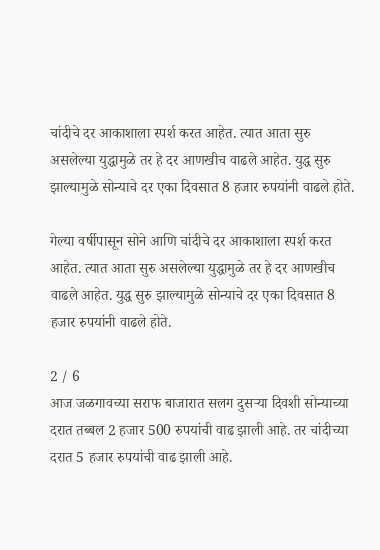चांदीचे दर आकाशाला स्पर्श करत आहेत. त्यात आता सुरु असलेल्या युद्धामुळे तर हे दर आणखीच वाढले आहेत. युद्ध सुरु झाल्यामुळे सोन्याचे दर एका दिवसात 8 हजार रुपयांनी वाढले होते.

गेल्या वर्षीपासून सोने आणि चांदीचे दर आकाशाला स्पर्श करत आहेत. त्यात आता सुरु असलेल्या युद्धामुळे तर हे दर आणखीच वाढले आहेत. युद्ध सुरु झाल्यामुळे सोन्याचे दर एका दिवसात 8 हजार रुपयांनी वाढले होते.

2 / 6
आज जळगावच्या सराफ बाजारात सलग दुसऱ्या दिवशी सोन्याच्या दरात तब्बल 2 हजार 500 रुपयांची वाढ झाली आहे. तर चांदीच्या दरात 5 हजार रुपयांची वाढ झाली आहे.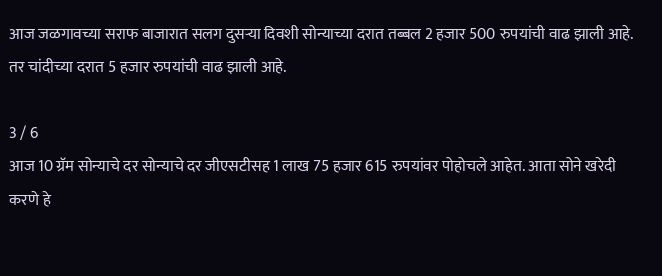आज जळगावच्या सराफ बाजारात सलग दुसऱ्या दिवशी सोन्याच्या दरात तब्बल 2 हजार 500 रुपयांची वाढ झाली आहे. तर चांदीच्या दरात 5 हजार रुपयांची वाढ झाली आहे.

3 / 6
आज 10 ग्रॅम सोन्याचे दर सोन्याचे दर जीएसटीसह 1 लाख 75 हजार 615 रुपयांवर पोहोचले आहेत. आता सोने खरेदी करणे हे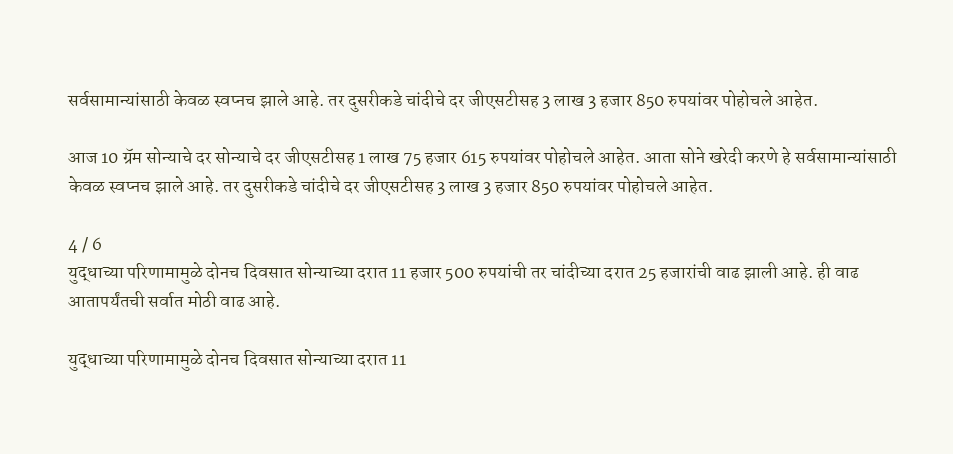सर्वसामान्यांसाठी केवळ स्वप्नच झाले आहे. तर दुसरीकडे चांदीचे दर जीएसटीसह 3 लाख 3 हजार 850 रुपयांवर पोहोचले आहेत.

आज 10 ग्रॅम सोन्याचे दर सोन्याचे दर जीएसटीसह 1 लाख 75 हजार 615 रुपयांवर पोहोचले आहेत. आता सोने खरेदी करणे हे सर्वसामान्यांसाठी केवळ स्वप्नच झाले आहे. तर दुसरीकडे चांदीचे दर जीएसटीसह 3 लाख 3 हजार 850 रुपयांवर पोहोचले आहेत.

4 / 6
युद्धाच्या परिणामामुळे दोनच दिवसात सोन्याच्या दरात 11 हजार 500 रुपयांची तर चांदीच्या दरात 25 हजारांची वाढ झाली आहे. ही वाढ आतापर्यंतची सर्वात मोठी वाढ आहे.

युद्धाच्या परिणामामुळे दोनच दिवसात सोन्याच्या दरात 11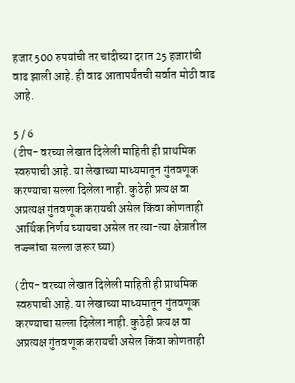हजार 500 रुपयांची तर चांदीच्या दरात 25 हजारांची वाढ झाली आहे. ही वाढ आतापर्यंतची सर्वात मोठी वाढ आहे.

5 / 6
(टीप- वरच्या लेखात दिलेली माहिती ही प्राथमिक स्वरुपाची आहे. या लेखाच्या माध्यमातून गुंतवणूक करण्याचा सल्ला दिलेला नाही. कुठेही प्रत्यक्ष वा अप्रत्यक्ष गुंतवणूक करायची असेल किंवा कोणताही आर्थिक निर्णय घ्यायचा असेल तर त्या-त्या क्षेत्रातील तज्ज्ञांचा सल्ला जरूर घ्या)

(टीप- वरच्या लेखात दिलेली माहिती ही प्राथमिक स्वरुपाची आहे. या लेखाच्या माध्यमातून गुंतवणूक करण्याचा सल्ला दिलेला नाही. कुठेही प्रत्यक्ष वा अप्रत्यक्ष गुंतवणूक करायची असेल किंवा कोणताही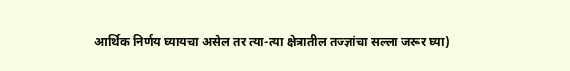आर्थिक निर्णय घ्यायचा असेल तर त्या-त्या क्षेत्रातील तज्ज्ञांचा सल्ला जरूर घ्या)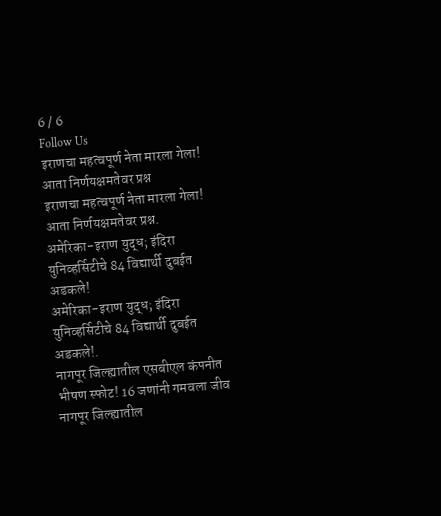6 / 6
Follow Us
इराणचा महत्वपूर्ण नेता मारला गेला! आता निर्णयक्षमतेवर प्रश्न
इराणचा महत्वपूर्ण नेता मारला गेला! आता निर्णयक्षमतेवर प्रश्न.
अमेरिका-इराण युद्ध; इंदिरा युनिव्हर्सिटीचे 84 विद्यार्थी दुबईत अडकले!
अमेरिका-इराण युद्ध; इंदिरा युनिव्हर्सिटीचे 84 विद्यार्थी दुबईत अडकले!.
नागपूर जिल्ह्यातील एसबीएल कंपनीत भीषण स्फोट! 16 जणांनी गमवला जीव
नागपूर जिल्ह्यातील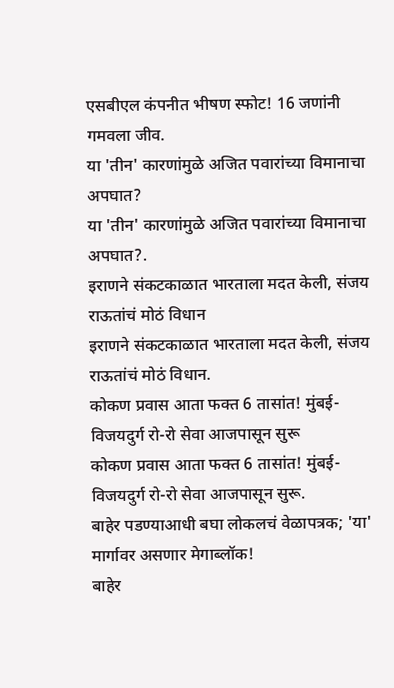एसबीएल कंपनीत भीषण स्फोट! 16 जणांनी गमवला जीव.
या 'तीन' कारणांमुळे अजित पवारांच्या विमानाचा अपघात?
या 'तीन' कारणांमुळे अजित पवारांच्या विमानाचा अपघात?.
इराणने संकटकाळात भारताला मदत केली, संजय राऊतांचं मोठं विधान
इराणने संकटकाळात भारताला मदत केली, संजय राऊतांचं मोठं विधान.
कोकण प्रवास आता फक्त 6 तासांत! मुंबई-विजयदुर्ग रो-रो सेवा आजपासून सुरू
कोकण प्रवास आता फक्त 6 तासांत! मुंबई-विजयदुर्ग रो-रो सेवा आजपासून सुरू.
बाहेर पडण्याआधी बघा लोकलचं वेळापत्रक; 'या' मार्गावर असणार मेगाब्लॉक!
बाहेर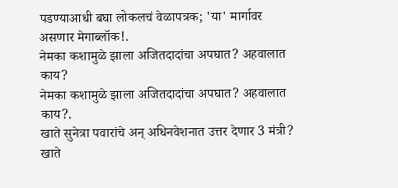पडण्याआधी बघा लोकलचं वेळापत्रक; 'या' मार्गावर असणार मेगाब्लॉक!.
नेमका कशामुळे झाला अजितदादांचा अपघात? अहवालात काय?
नेमका कशामुळे झाला अजितदादांचा अपघात? अहवालात काय?.
खाते सुनेत्रा पवारांचे अन् अधिनवेशनात उत्तर देणार 3 मंत्री?
खाते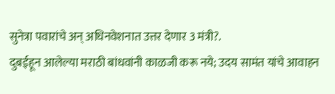सुनेत्रा पवारांचे अन् अधिनवेशनात उत्तर देणार 3 मंत्री?.
दुबईहून आलेल्या मराठी बांधवांनी काळजी करू नये; उदय सामंत यांचे आवाहन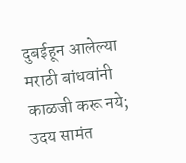दुबईहून आलेल्या मराठी बांधवांनी काळजी करू नये; उदय सामंत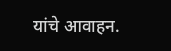यांचे आवाहन.